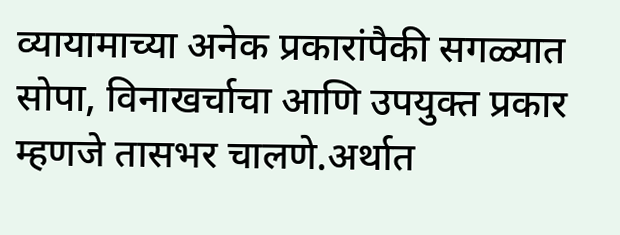व्यायामाच्या अनेक प्रकारांपैकी सगळ्यात सोपा, विनाखर्चाचा आणि उपयुक्त प्रकार म्हणजे तासभर चालणे.अर्थात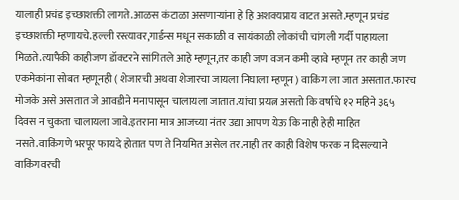यालाही प्रचंड इच्छाशक्ती लागते.आळस कंटाळा असणाऱ्यांना हे हि अशक्यप्राय वाटत असते.म्हणून प्रचंड इच्छाशक्ती म्हणायचे.हल्ली रस्त्यावर,गार्डन्स मधून सकाळी व सायंकाळी लोकांची चांगली गर्दी पाहायला मिळते.त्यापैकी काहीजण डॉक्टरने सांगितले आहे म्हणून,तर काही जण वजन कमी व्हावे म्हणून तर काही जण एकमेकांना सोबत म्हणूनही ( शेजारची अथवा शेजारचा जायला निघाला म्हणून ) वाकिंग ला जात असतात.फारच मोजके असे असतात जे आवडीने मनापासून चालायला जातात.यांचा प्रयत्न असतो कि वर्षाचे १२ महिने ३६५ दिवस न चुकता चालायला जावे.इतराना मात्र आजच्या नंतर उद्या आपण येऊ कि नाही हेही माहित नसते.वाकिंगणे भरपूर फायदे होतात पण ते नियमित असेल तर.नाही तर काही विशेष फरक न दिसल्याने वाकिंगवरची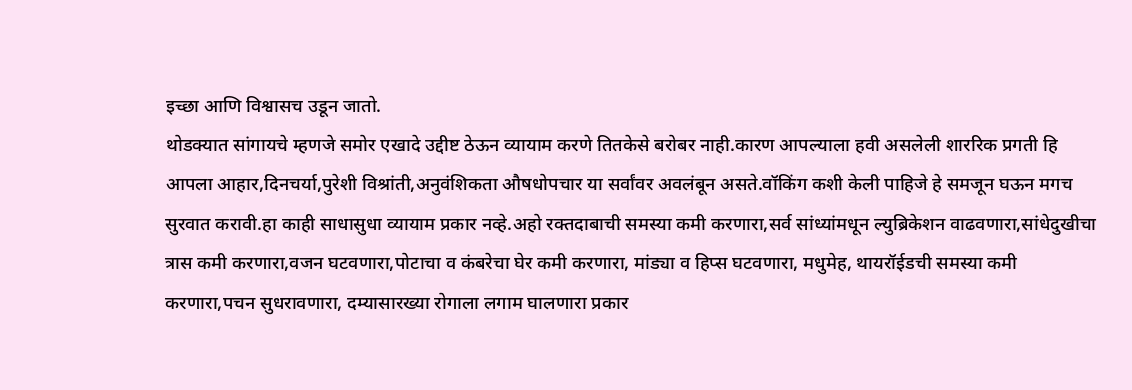इच्छा आणि विश्वासच उडून जातो.
थोडक्यात सांगायचे म्हणजे समोर एखादे उद्दीष्ट ठेऊन व्यायाम करणे तितकेसे बरोबर नाही.कारण आपल्याला हवी असलेली शाररिक प्रगती हि आपला आहार,दिनचर्या,पुरेशी विश्रांती,अनुवंशिकता औषधोपचार या सर्वांवर अवलंबून असते.वॉकिंग कशी केली पाहिजे हे समजून घऊन मगच सुरवात करावी.हा काही साधासुधा व्यायाम प्रकार नव्हे.अहो रक्तदाबाची समस्या कमी करणारा,सर्व सांध्यांमधून ल्युब्रिकेशन वाढवणारा,सांधेदुखीचा त्रास कमी करणारा,वजन घटवणारा,पोटाचा व कंबरेचा घेर कमी करणारा, मांड्या व हिप्स घटवणारा, मधुमेह, थायरॉईडची समस्या कमी करणारा,पचन सुधरावणारा, दम्यासारख्या रोगाला लगाम घालणारा प्रकार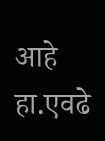आहे हा.एवढे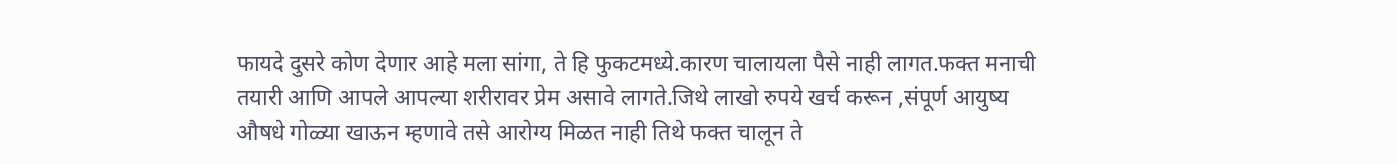फायदे दुसरे कोण देणार आहे मला सांगा, ते हि फुकटमध्ये.कारण चालायला पैसे नाही लागत.फक्त मनाची तयारी आणि आपले आपल्या शरीरावर प्रेम असावे लागते.जिथे लाखो रुपये खर्च करून ,संपूर्ण आयुष्य औषधे गोळ्या खाऊन म्हणावे तसे आरोग्य मिळत नाही तिथे फक्त चालून ते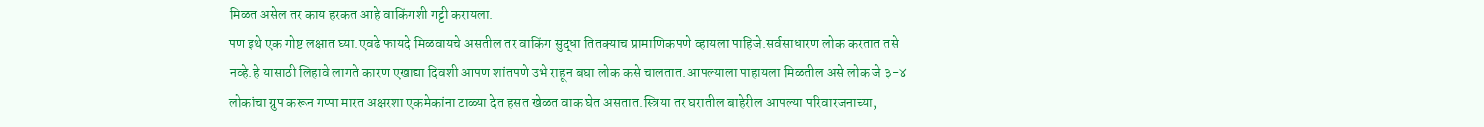मिळत असेल तर काय हरकत आहे वाकिंगशी गट्टी करायला.
पण इथे एक गोष्ट लक्षात घ्या.एवढे फायदे मिळवायचे असतील तर वाकिंग सुद्धा तितक्याच प्रामाणिकपणे व्हायला पाहिजे.सर्वसाधारण लोक करतात तसे नव्हे.हे यासाठी लिहावे लागते कारण एखाद्या दिवशी आपण शांतपणे उभे राहून बघा लोक कसे चालतात.आपल्याला पाहायला मिळतील असे लोक जे ३-४ लोकांचा ग्रुप करून गप्पा मारत अक्षरशा एकमेकांना टाळ्या देत हसत खेळत वाक घेत असतात.स्त्रिया तर घरातील बाहेरील आपल्या परिवारजनाच्या,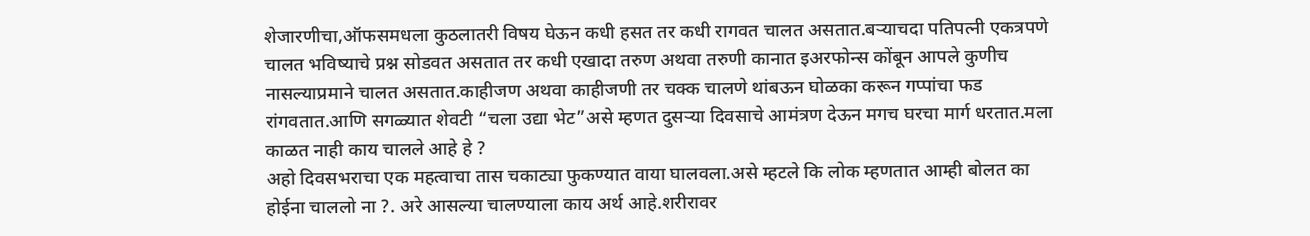शेजारणीचा,ऑफसमधला कुठलातरी विषय घेऊन कधी हसत तर कधी रागवत चालत असतात.बऱ्याचदा पतिपत्नी एकत्रपणे चालत भविष्याचे प्रश्न सोडवत असतात तर कधी एखादा तरुण अथवा तरुणी कानात इअरफोन्स कोंबून आपले कुणीच नासल्याप्रमाने चालत असतात.काहीजण अथवा काहीजणी तर चक्क चालणे थांबऊन घोळका करून गप्पांचा फड रांगवतात.आणि सगळ्यात शेवटी “चला उद्या भेट”असे म्हणत दुसऱ्या दिवसाचे आमंत्रण देऊन मगच घरचा मार्ग धरतात.मला काळत नाही काय चालले आहे हे ?
अहो दिवसभराचा एक महत्वाचा तास चकाट्या फुकण्यात वाया घालवला.असे म्हटले कि लोक म्हणतात आम्ही बोलत का होईना चाललो ना ?. अरे आसल्या चालण्याला काय अर्थ आहे.शरीरावर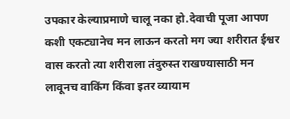उपकार केल्याप्रमाणे चालू नका हो.देवाची पूजा आपण कशी एकट्यानेच मन लाऊन करतो मग ज्या शरीरात ईश्वर वास करतो त्या शरीराला तंदुरुस्त राखण्यासाठी मन लावूनच वाकिंग किंवा इतर व्यायाम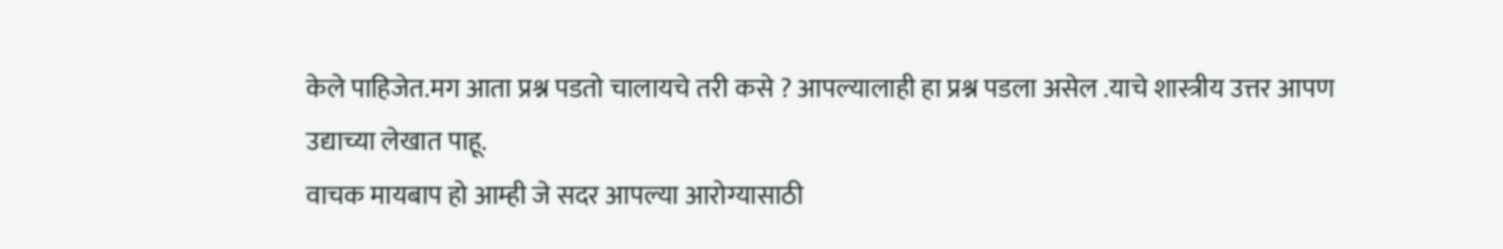केले पाहिजेत.मग आता प्रश्न पडतो चालायचे तरी कसे ? आपल्यालाही हा प्रश्न पडला असेल .याचे शास्त्रीय उत्तर आपण उद्याच्या लेखात पाहू.
वाचक मायबाप हो आम्ही जे सदर आपल्या आरोग्यासाठी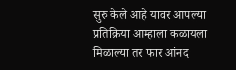सुरु केले आहे यावर आपल्या प्रतिक्रिया आम्हाला कळायला मिळाल्या तर फार आंनद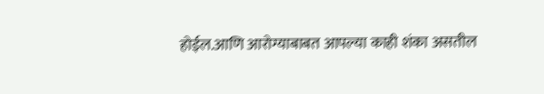होईल.आणि आरोग्याबाबत आपल्या काही शंका असतील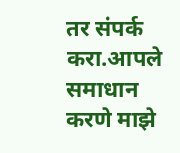तर संपर्क करा.आपले समाधान करणे माझे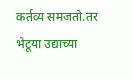कर्तव्य समजतो.तर भेटूया उद्याच्या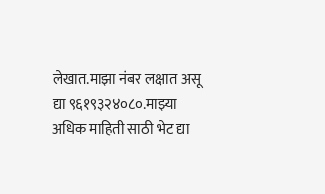लेखात.माझा नंबर लक्षात असू द्या ९६१९३२४०८०.माझ्या अधिक माहिती साठी भेट द्या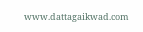www.dattagaikwad.com